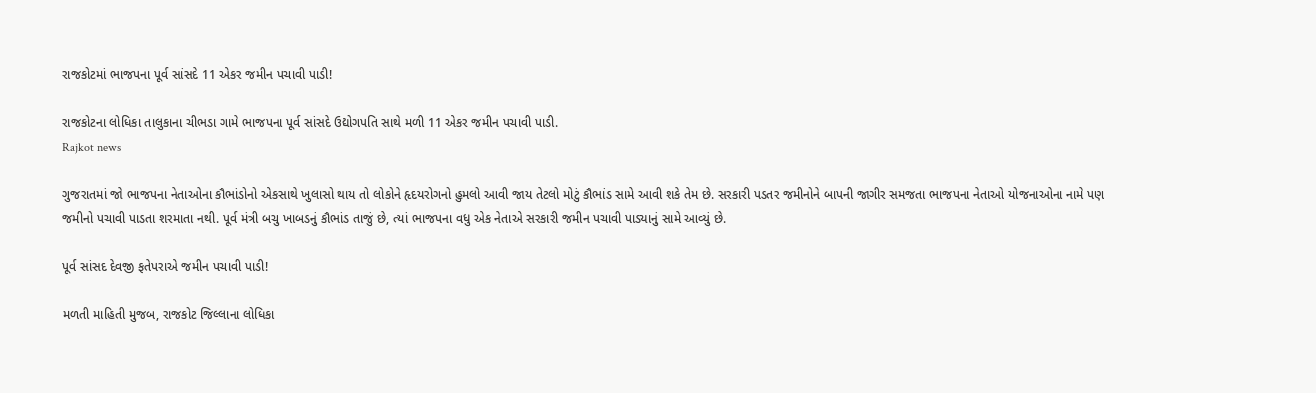રાજકોટમાં ભાજપના પૂર્વ સાંસદે 11 એકર જમીન પચાવી પાડી!

રાજકોટના લોધિકા તાલુકાના ચીભડા ગામે ભાજપના પૂર્વ સાંસદે ઉદ્યોગપતિ સાથે મળી 11 એકર જમીન પચાવી પાડી.
Rajkot news

ગુજરાતમાં જો ભાજપના નેતાઓના કૌભાંડોનો એકસાથે ખુલાસો થાય તો લોકોને હૃદયરોગનો હુમલો આવી જાય તેટલો મોટું કૌભાંડ સામે આવી શકે તેમ છે. સરકારી પડતર જમીનોને બાપની જાગીર સમજતા ભાજપના નેતાઓ યોજનાઓના નામે પણ જમીનો પચાવી પાડતા શરમાતા નથી. પૂર્વ મંત્રી બચુ ખાબડનું કૌભાંડ તાજું છે, ત્યાં ભાજપના વધુ એક નેતાએ સરકારી જમીન પચાવી પાડ્યાનું સામે આવ્યું છે.

પૂર્વ સાંસદ દેવજી ફતેપરાએ જમીન પચાવી પાડી!

મળતી માહિતી મુજબ, રાજકોટ જિલ્લાના લોધિકા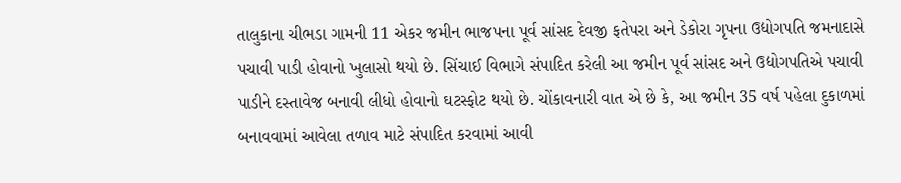તાલુકાના ચીભડા ગામની 11 એકર જમીન ભાજપના પૂર્વ સાંસદ દેવજી ફતેપરા અને ડેકોરા ગૃપના ઉદ્યોગપતિ જમનાદાસે પચાવી પાડી હોવાનો ખુલાસો થયો છે. સિંચાઈ વિભાગે સંપાદિત કરેલી આ જમીન પૂર્વ સાંસદ અને ઉદ્યોગપતિએ પચાવી પાડીને દસ્તાવેજ બનાવી લીધો હોવાનો ઘટસ્ફોટ થયો છે. ચોંકાવનારી વાત એ છે કે, આ જમીન 35 વર્ષ પહેલા દુકાળમાં બનાવવામાં આવેલા તળાવ માટે સંપાદિત કરવામાં આવી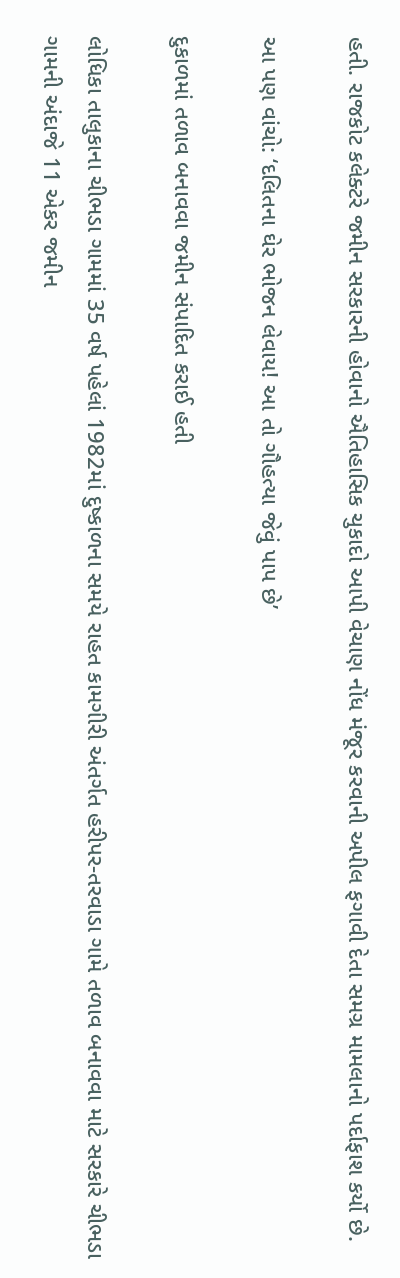હતી. રાજકોટ કલેક્ટરે જમીન સરકારની હોવાનો ઐતિહાસિક ચુકાદો આપી વેચાણ નોંધ મંજૂર કરવાની અપીલ ફગાવી દેતા સમગ્ર મામલાનો પર્દાફાશ કર્યો છે.

આ પણ વાંચો: ‘દલિતના ઘેર ભોજન લેવાય! આ તો ગૌહત્યા જેવું પાપ છે’

દુકાળમાં તળાવ બનાવવા જમીન સંપાદિત કરાઈ હતી

લોધિકા તાલુકાના ચીભડા ગામમાં 35 વર્ષ પહેલાં 1982માં દુષ્કાળના સમયે રાહત કામગીરી અંતર્ગત હરીપર-તરવાડા ગામે તળાવ બનાવવા માટે સરકારે ચીભડા ગામની અંદાજે 11 એકર જમીન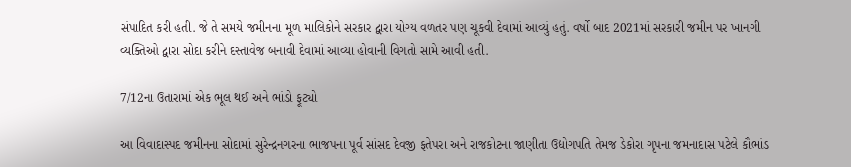સંપાદિત કરી હતી. જે તે સમયે જમીનના મૂળ માલિકોને સરકાર દ્વારા યોગ્ય વળતર પણ ચૂકવી દેવામાં આવ્યું હતું. વર્ષો બાદ 2021માં સરકારી જમીન પર ખાનગી વ્યક્તિઓ દ્વારા સોદા કરીને દસ્તાવેજ બનાવી દેવામાં આવ્યા હોવાની વિગતો સામે આવી હતી.

7/12ના ઉતારામાં એક ભૂલ થઈ અને ભાંડો ફૂટ્યો

આ વિવાદાસ્પદ જમીનના સોદામાં સુરેન્દ્રનગરના ભાજપના પૂર્વ સાંસદ દેવજી ફતેપરા અને રાજકોટના જાણીતા ઉદ્યોગપતિ તેમજ ડેકોરા ગૃપના જમનાદાસ પટેલે કૌભાંડ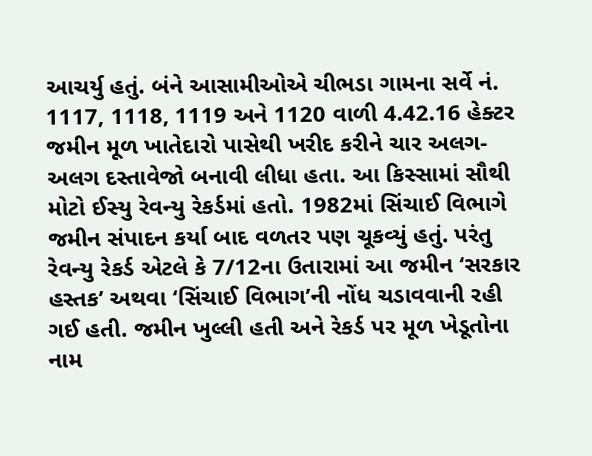આચર્યુ હતું. બંને આસામીઓએ ચીભડા ગામના સર્વે નં. 1117, 1118, 1119 અને 1120 વાળી 4.42.16 હેક્ટર જમીન મૂળ ખાતેદારો પાસેથી ખરીદ કરીને ચાર અલગ-અલગ દસ્તાવેજો બનાવી લીધા હતા. આ કિસ્સામાં સૌથી મોટો ઈસ્યુ રેવન્યુ રેકર્ડમાં હતો. 1982માં સિંચાઈ વિભાગે જમીન સંપાદન કર્યા બાદ વળતર પણ ચૂકવ્યું હતું. પરંતુ રેવન્યુ રેકર્ડ એટલે કે 7/12ના ઉતારામાં આ જમીન ‘સરકાર હસ્તક’ અથવા ‘સિંચાઈ વિભાગ’ની નોંધ ચડાવવાની રહી ગઈ હતી. જમીન ખુલ્લી હતી અને રેકર્ડ પર મૂળ ખેડૂતોના નામ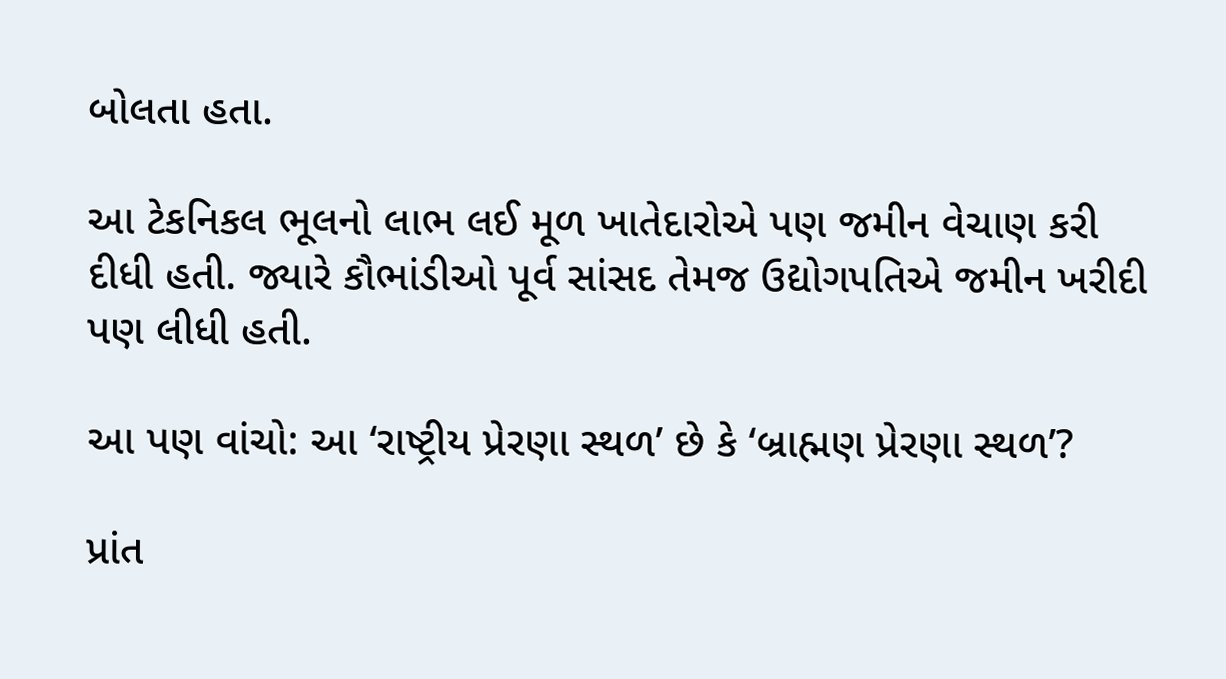બોલતા હતા.

આ ટેકનિકલ ભૂલનો લાભ લઈ મૂળ ખાતેદારોએ પણ જમીન વેચાણ કરી દીધી હતી. જ્યારે કૌભાંડીઓ પૂર્વ સાંસદ તેમજ ઉદ્યોગપતિએ જમીન ખરીદી પણ લીધી હતી.

આ પણ વાંચો: આ ‘રાષ્ટ્રીય પ્રેરણા સ્થળ’ છે કે ‘બ્રાહ્મણ પ્રેરણા સ્થળ’?

પ્રાંત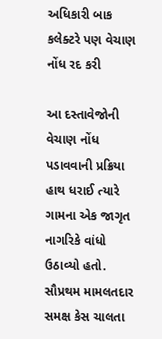અધિકારી બાક કલેક્ટરે પણ વેચાણ નોંધ રદ કરી

આ દસ્તાવેજોની વેચાણ નોંધ પડાવવાની પ્રક્રિયા હાથ ધરાઈ ત્યારે ગામના એક જાગૃત નાગરિકે વાંધો ઉઠાવ્યો હતો. સૌપ્રથમ મામલતદાર સમક્ષ કેસ ચાલતા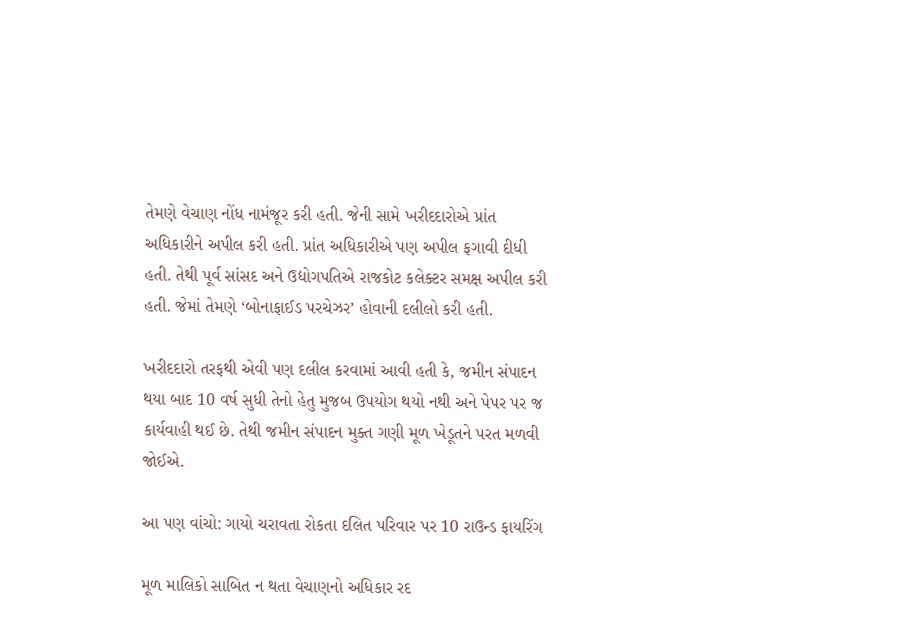તેમણે વેચાણ નોંધ નામંજૂર કરી હતી. જેની સામે ખરીદદારોએ પ્રાંત અધિકારીને અપીલ કરી હતી. પ્રાંત અધિકારીએ પણ અપીલ ફગાવી દીધી હતી. તેથી પૂર્વ સાંસદ અને ઉદ્યોગપતિએ રાજકોટ કલેક્ટર સમક્ષ અપીલ કરી હતી. જેમાં તેમણે ‘બોનાફાઈડ પરચેઝર’ હોવાની દલીલો કરી હતી.

ખરીદદારો તરફથી એવી પણ દલીલ કરવામાં આવી હતી કે, જમીન સંપાદન થયા બાદ 10 વર્ષ સુધી તેનો હેતુ મુજબ ઉપયોગ થયો નથી અને પેપર પર જ કાર્યવાહી થઈ છે. તેથી જમીન સંપાદન મુક્ત ગણી મૂળ ખેડૂતને પરત મળવી જોઈએ.

આ પણ વાંચો: ગાયો ચરાવતા રોકતા દલિત પરિવાર પર 10 રાઉન્ડ ફાયરિંગ

મૂળ માલિકો સાબિત ન થતા વેચાણનો અધિકાર રદ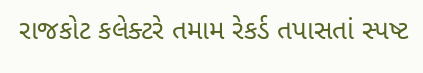રાજકોટ કલેક્ટરે તમામ રેકર્ડ તપાસતાં સ્પષ્ટ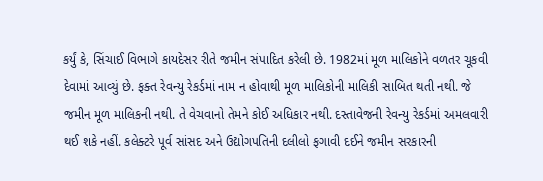કર્યું કે, સિંચાઈ વિભાગે કાયદેસર રીતે જમીન સંપાદિત કરેલી છે. 1982માં મૂળ માલિકોને વળતર ચૂકવી દેવામાં આવ્યું છે. ફક્ત રેવન્યુ રેકર્ડમાં નામ ન હોવાથી મૂળ માલિકોની માલિકી સાબિત થતી નથી. જે જમીન મૂળ માલિકની નથી. તે વેચવાનો તેમને કોઈ અધિકાર નથી. દસ્તાવેજની રેવન્યુ રેકર્ડમાં અમલવારી થઈ શકે નહીં. કલેક્ટરે પૂર્વ સાંસદ અને ઉદ્યોગપતિની દલીલો ફગાવી દઈને જમીન સરકારની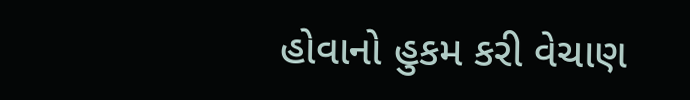હોવાનો હુકમ કરી વેચાણ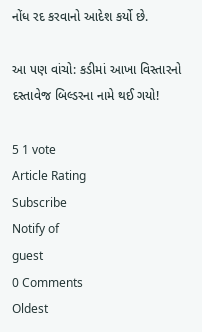નોંધ રદ કરવાનો આદેશ કર્યો છે.

આ પણ વાંચો: કડીમાં આખા વિસ્તારનો દસ્તાવેજ બિલ્ડરના નામે થઈ ગયો!

5 1 vote
Article Rating
Subscribe
Notify of
guest
0 Comments
Oldest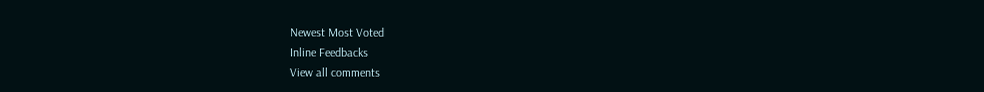Newest Most Voted
Inline Feedbacks
View all comments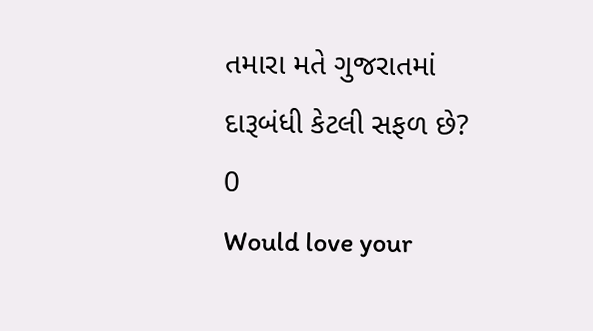તમારા મતે ગુજરાતમાં દારૂબંધી કેટલી સફળ છે?
0
Would love your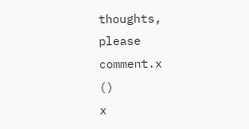thoughts, please comment.x
()
x